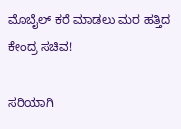ಮೊಬೈಲ್ ಕರೆ ಮಾಡಲು ಮರ ಹತ್ತಿದ ಕೇಂದ್ರ ಸಚಿವ!

ಸರಿಯಾಗಿ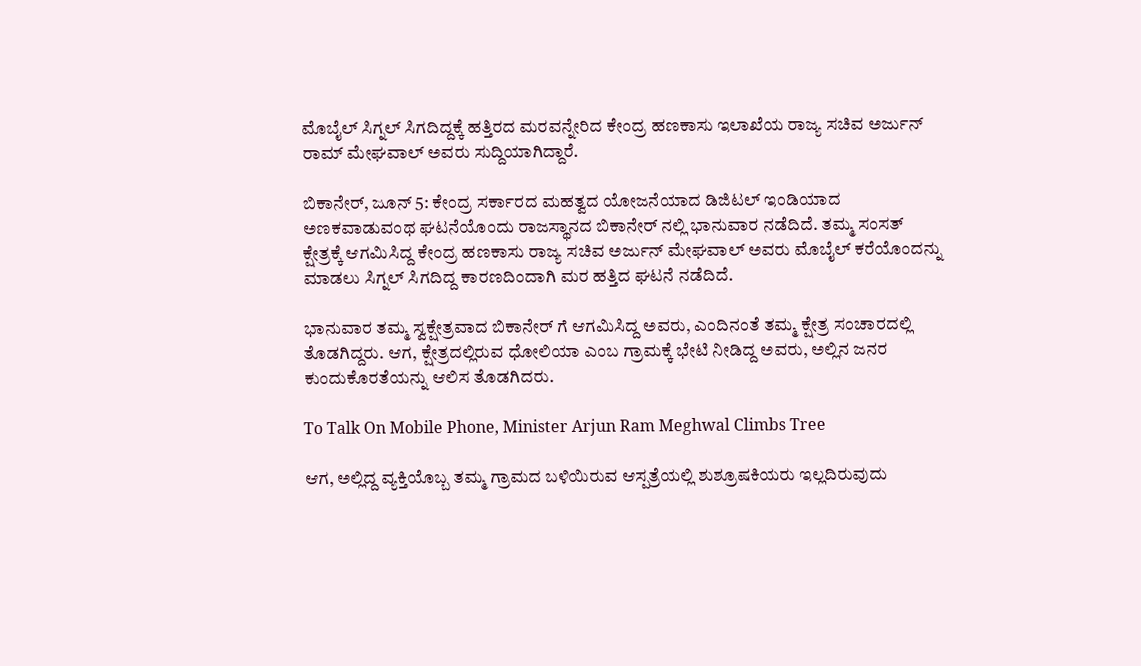ಮೊಬೈಲ್ ಸಿಗ್ನಲ್ ಸಿಗದಿದ್ದಕ್ಕೆ ಹತ್ತಿರದ ಮರವನ್ನೇರಿದ ಕೇಂದ್ರ ಹಣಕಾಸು ಇಲಾಖೆಯ ರಾಜ್ಯ ಸಚಿವ ಅರ್ಜುನ್ ರಾಮ್ ಮೇಘವಾಲ್ ಅವರು ಸುದ್ದಿಯಾಗಿದ್ದಾರೆ.

ಬಿಕಾನೇರ್, ಜೂನ್ 5: ಕೇಂದ್ರ ಸರ್ಕಾರದ ಮಹತ್ವದ ಯೋಜನೆಯಾದ ಡಿಜಿಟಲ್ ಇಂಡಿಯಾದ ಅಣಕವಾಡುವಂಥ ಘಟನೆಯೊಂದು ರಾಜಸ್ಥಾನದ ಬಿಕಾನೇರ್ ನಲ್ಲಿ ಭಾನುವಾರ ನಡೆದಿದೆ. ತಮ್ಮ ಸಂಸತ್ ಕ್ಷೇತ್ರಕ್ಕೆ ಆಗಮಿಸಿದ್ದ ಕೇಂದ್ರ ಹಣಕಾಸು ರಾಜ್ಯ ಸಚಿವ ಅರ್ಜುನ್ ಮೇಘವಾಲ್ ಅವರು ಮೊಬೈಲ್ ಕರೆಯೊಂದನ್ನು ಮಾಡಲು ಸಿಗ್ನಲ್ ಸಿಗದಿದ್ದ ಕಾರಣದಿಂದಾಗಿ ಮರ ಹತ್ತಿದ ಘಟನೆ ನಡೆದಿದೆ.

ಭಾನುವಾರ ತಮ್ಮ ಸ್ವಕ್ಷೇತ್ರವಾದ ಬಿಕಾನೇರ್ ಗೆ ಆಗಮಿಸಿದ್ದ ಅವರು, ಎಂದಿನಂತೆ ತಮ್ಮ ಕ್ಷೇತ್ರ ಸಂಚಾರದಲ್ಲಿ ತೊಡಗಿದ್ದರು. ಆಗ, ಕ್ಷೇತ್ರದಲ್ಲಿರುವ ಧೋಲಿಯಾ ಎಂಬ ಗ್ರಾಮಕ್ಕೆ ಭೇಟಿ ನೀಡಿದ್ದ ಅವರು, ಅಲ್ಲಿನ ಜನರ ಕುಂದುಕೊರತೆಯನ್ನು ಆಲಿಸ ತೊಡಗಿದರು.

To Talk On Mobile Phone, Minister Arjun Ram Meghwal Climbs Tree

ಆಗ, ಅಲ್ಲಿದ್ದ ವ್ಯಕ್ತಿಯೊಬ್ಬ ತಮ್ಮ ಗ್ರಾಮದ ಬಳಿಯಿರುವ ಆಸ್ಪತ್ರೆಯಲ್ಲಿ ಶುಶ್ರೂಷಕಿಯರು ಇಲ್ಲದಿರುವುದು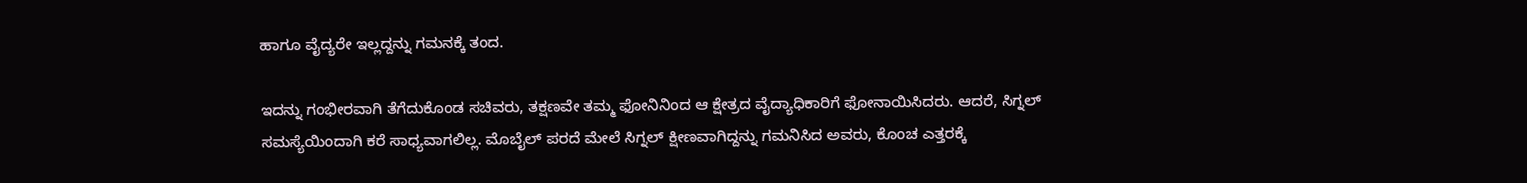ಹಾಗೂ ವೈದ್ಯರೇ ಇಲ್ಲದ್ದನ್ನು ಗಮನಕ್ಕೆ ತಂದ.

ಇದನ್ನು ಗಂಭೀರವಾಗಿ ತೆಗೆದುಕೊಂಡ ಸಚಿವರು, ತಕ್ಷಣವೇ ತಮ್ಮ ಫೋನಿನಿಂದ ಆ ಕ್ಷೇತ್ರದ ವೈದ್ಯಾಧಿಕಾರಿಗೆ ಫೋನಾಯಿಸಿದರು. ಆದರೆ, ಸಿಗ್ನಲ್ ಸಮಸ್ಯೆಯಿಂದಾಗಿ ಕರೆ ಸಾಧ್ಯವಾಗಲಿಲ್ಲ. ಮೊಬೈಲ್ ಪರದೆ ಮೇಲೆ ಸಿಗ್ನಲ್ ಕ್ಷೀಣವಾಗಿದ್ದನ್ನು ಗಮನಿಸಿದ ಅವರು, ಕೊಂಚ ಎತ್ತರಕ್ಕೆ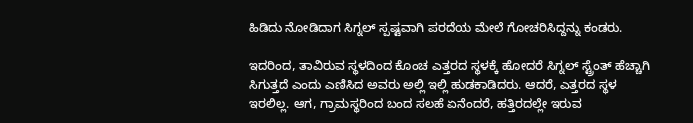ಹಿಡಿದು ನೋಡಿದಾಗ ಸಿಗ್ನಲ್ ಸ್ಪಷ್ಟವಾಗಿ ಪರದೆಯ ಮೇಲೆ ಗೋಚರಿಸಿದ್ದನ್ನು ಕಂಡರು.

ಇದರಿಂದ, ತಾವಿರುವ ಸ್ಥಳದಿಂದ ಕೊಂಚ ಎತ್ತರದ ಸ್ಥಳಕ್ಕೆ ಹೋದರೆ ಸಿಗ್ನಲ್ ಸ್ಟ್ರೆಂತ್ ಹೆಚ್ಚಾಗಿ ಸಿಗುತ್ತದೆ ಎಂದು ಎಣಿಸಿದ ಅವರು ಅಲ್ಲಿ ಇಲ್ಲಿ ಹುಡಕಾಡಿದರು. ಆದರೆ, ಎತ್ತರದ ಸ್ಥಳ ಇರಲಿಲ್ಲ. ಆಗ, ಗ್ರಾಮಸ್ಥರಿಂದ ಬಂದ ಸಲಹೆ ಏನೆಂದರೆ, ಹತ್ತಿರದಲ್ಲೇ ಇರುವ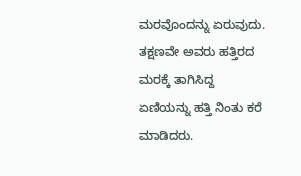ಮರವೊಂದನ್ನು ಏರುವುದು. ತಕ್ಷಣವೇ ಅವರು ಹತ್ತಿರದ ಮರಕ್ಕೆ ತಾಗಿಸಿದ್ದ ಏಣಿಯನ್ನು ಹತ್ತಿ ನಿಂತು ಕರೆ ಮಾಡಿದರು.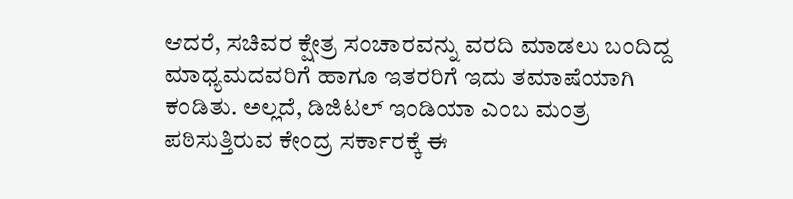ಆದರೆ, ಸಚಿವರ ಕ್ಷೇತ್ರ ಸಂಚಾರವನ್ನು ವರದಿ ಮಾಡಲು ಬಂದಿದ್ದ ಮಾಧ್ಯಮದವರಿಗೆ ಹಾಗೂ ಇತರರಿಗೆ ಇದು ತಮಾಷೆಯಾಗಿ ಕಂಡಿತು. ಅಲ್ಲದೆ, ಡಿಜಿಟಲ್ ಇಂಡಿಯಾ ಎಂಬ ಮಂತ್ರ ಪಠಿಸುತ್ತಿರುವ ಕೇಂದ್ರ ಸರ್ಕಾರಕ್ಕೆ ಈ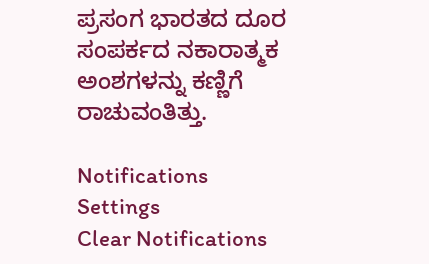ಪ್ರಸಂಗ ಭಾರತದ ದೂರ ಸಂಪರ್ಕದ ನಕಾರಾತ್ಮಕ ಅಂಶಗಳನ್ನು ಕಣ್ಣಿಗೆ ರಾಚುವಂತಿತ್ತು.

Notifications
Settings
Clear Notifications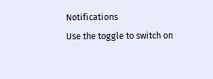Notifications
Use the toggle to switch on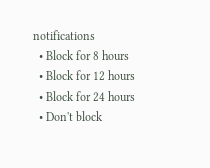notifications
  • Block for 8 hours
  • Block for 12 hours
  • Block for 24 hours
  • Don't block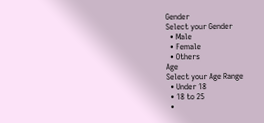Gender
Select your Gender
  • Male
  • Female
  • Others
Age
Select your Age Range
  • Under 18
  • 18 to 25
  •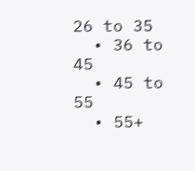26 to 35
  • 36 to 45
  • 45 to 55
  • 55+